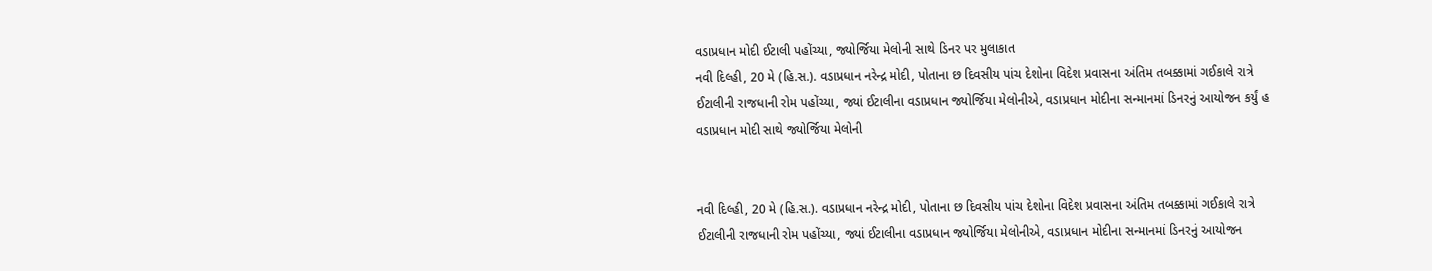વડાપ્રધાન મોદી ઈટાલી પહોંચ્યા, જ્યોર્જિયા મેલોની સાથે ડિનર પર મુલાકાત
નવી દિલ્હી, 20 મે (હિ.સ.). વડાપ્રધાન નરેન્દ્ર મોદી, પોતાના છ દિવસીય પાંચ દેશોના વિદેશ પ્રવાસના અંતિમ તબક્કામાં ગઈકાલે રાત્રે ઈટાલીની રાજધાની રોમ પહોંચ્યા, જ્યાં ઈટાલીના વડાપ્રધાન જ્યોર્જિયા મેલોનીએ, વડાપ્રધાન મોદીના સન્માનમાં ડિનરનું આયોજન કર્યું હ
વડાપ્રધાન મોદી સાથે જ્યોર્જિયા મેલોની


નવી દિલ્હી, 20 મે (હિ.સ.). વડાપ્રધાન નરેન્દ્ર મોદી, પોતાના છ દિવસીય પાંચ દેશોના વિદેશ પ્રવાસના અંતિમ તબક્કામાં ગઈકાલે રાત્રે ઈટાલીની રાજધાની રોમ પહોંચ્યા, જ્યાં ઈટાલીના વડાપ્રધાન જ્યોર્જિયા મેલોનીએ, વડાપ્રધાન મોદીના સન્માનમાં ડિનરનું આયોજન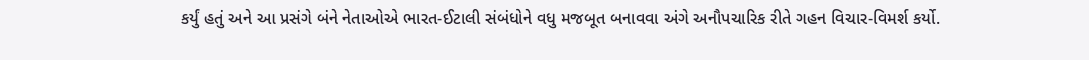કર્યું હતું અને આ પ્રસંગે બંને નેતાઓએ ભારત-ઈટાલી સંબંધોને વધુ મજબૂત બનાવવા અંગે અનૌપચારિક રીતે ગહન વિચાર-વિમર્શ કર્યો.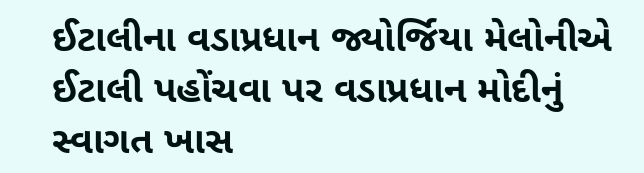ઈટાલીના વડાપ્રધાન જ્યોર્જિયા મેલોનીએ ઈટાલી પહોંચવા પર વડાપ્રધાન મોદીનું સ્વાગત ખાસ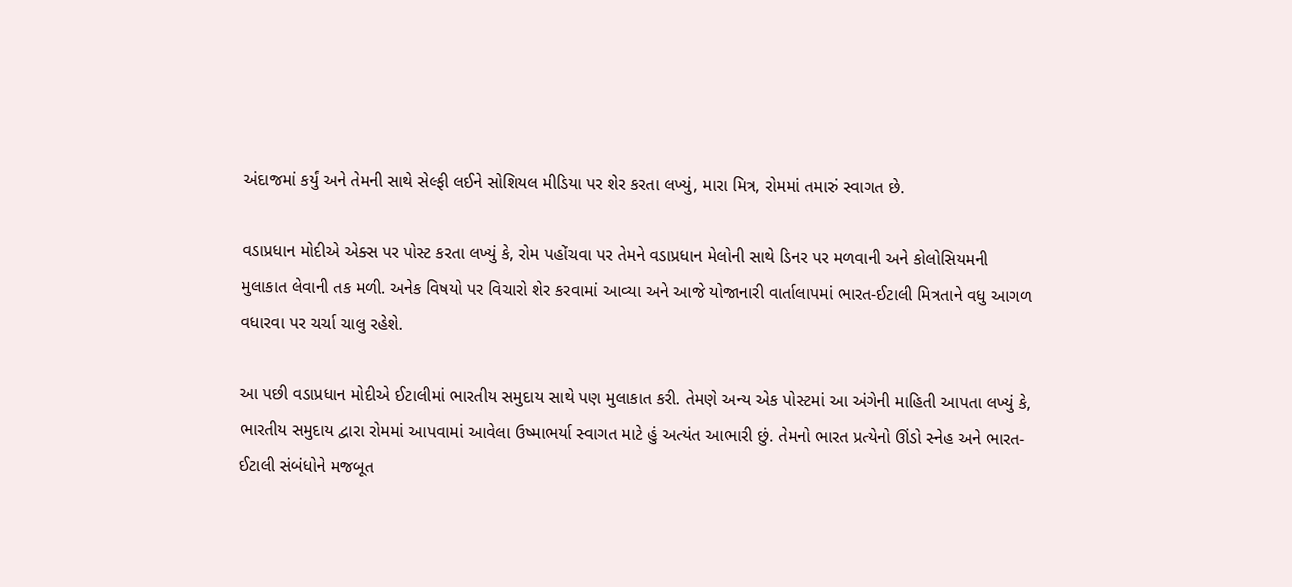અંદાજમાં કર્યું અને તેમની સાથે સેલ્ફી લઈને સોશિયલ મીડિયા પર શેર કરતા લખ્યું, મારા મિત્ર, રોમમાં તમારું સ્વાગત છે.

વડાપ્રધાન મોદીએ એક્સ પર પોસ્ટ કરતા લખ્યું કે, રોમ પહોંચવા પર તેમને વડાપ્રધાન મેલોની સાથે ડિનર પર મળવાની અને કોલોસિયમની મુલાકાત લેવાની તક મળી. અનેક વિષયો પર વિચારો શેર કરવામાં આવ્યા અને આજે યોજાનારી વાર્તાલાપમાં ભારત-ઈટાલી મિત્રતાને વધુ આગળ વધારવા પર ચર્ચા ચાલુ રહેશે.

આ પછી વડાપ્રધાન મોદીએ ઈટાલીમાં ભારતીય સમુદાય સાથે પણ મુલાકાત કરી. તેમણે અન્ય એક પોસ્ટમાં આ અંગેની માહિતી આપતા લખ્યું કે, ભારતીય સમુદાય દ્વારા રોમમાં આપવામાં આવેલા ઉષ્માભર્યા સ્વાગત માટે હું અત્યંત આભારી છું. તેમનો ભારત પ્રત્યેનો ઊંડો સ્નેહ અને ભારત-ઈટાલી સંબંધોને મજબૂત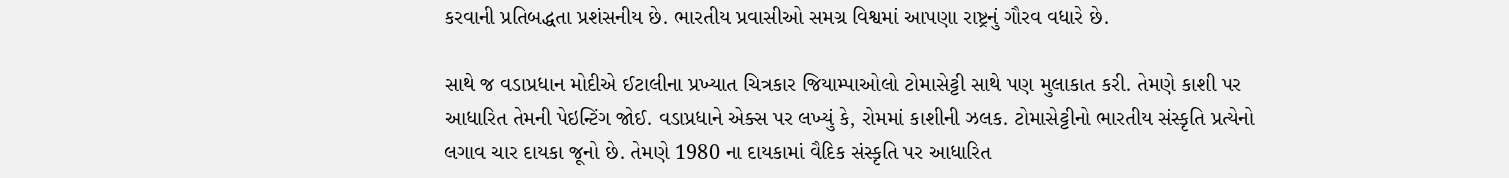કરવાની પ્રતિબદ્ધતા પ્રશંસનીય છે. ભારતીય પ્રવાસીઓ સમગ્ર વિશ્વમાં આપણા રાષ્ટ્રનું ગૌરવ વધારે છે.

સાથે જ વડાપ્રધાન મોદીએ ઈટાલીના પ્રખ્યાત ચિત્રકાર જિયામ્પાઓલો ટોમાસેટ્ટી સાથે પણ મુલાકાત કરી. તેમણે કાશી પર આધારિત તેમની પેઇન્ટિંગ જોઈ. વડાપ્રધાને એક્સ પર લખ્યું કે, રોમમાં કાશીની ઝલક. ટોમાસેટ્ટીનો ભારતીય સંસ્કૃતિ પ્રત્યેનો લગાવ ચાર દાયકા જૂનો છે. તેમણે 1980 ના દાયકામાં વૈદિક સંસ્કૃતિ પર આધારિત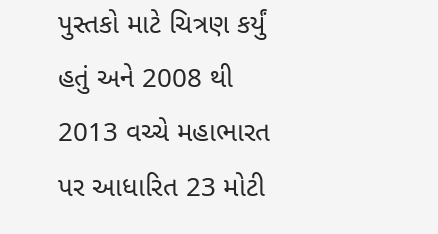પુસ્તકો માટે ચિત્રણ કર્યું હતું અને 2008 થી 2013 વચ્ચે મહાભારત પર આધારિત 23 મોટી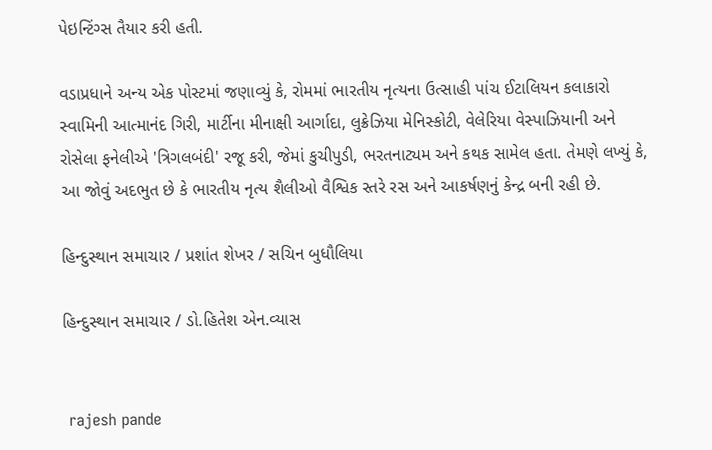પેઇન્ટિંગ્સ તૈયાર કરી હતી.

વડાપ્રધાને અન્ય એક પોસ્ટમાં જણાવ્યું કે, રોમમાં ભારતીય નૃત્યના ઉત્સાહી પાંચ ઈટાલિયન કલાકારો સ્વામિની આત્માનંદ ગિરી, માર્ટીના મીનાક્ષી આર્ગાદા, લુક્રેઝિયા મેનિસ્કોટી, વેલેરિયા વેસ્પાઝિયાની અને રોસેલા ફનેલીએ 'ત્રિગલબંદી' રજૂ કરી, જેમાં કુચીપુડી, ભરતનાટ્યમ અને કથક સામેલ હતા. તેમણે લખ્યું કે, આ જોવું અદભુત છે કે ભારતીય નૃત્ય શૈલીઓ વૈશ્વિક સ્તરે રસ અને આકર્ષણનું કેન્દ્ર બની રહી છે.

હિન્દુસ્થાન સમાચાર / પ્રશાંત શેખર / સચિન બુધૌલિયા

હિન્દુસ્થાન સમાચાર / ડો.હિતેશ એન.વ્યાસ


 rajesh pande